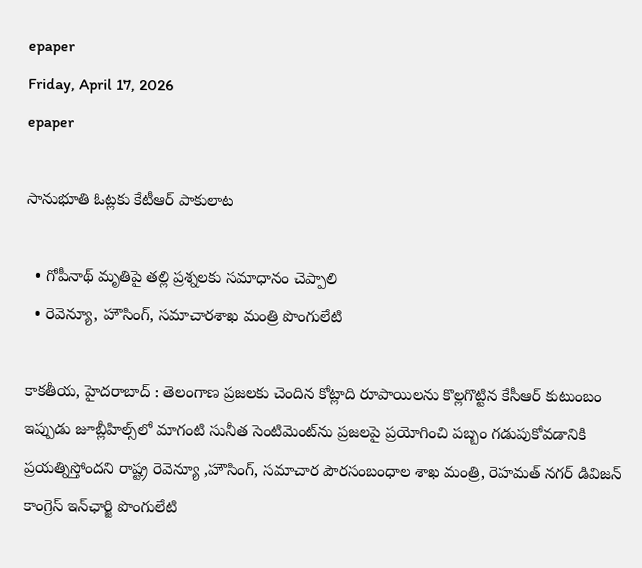epaper
Friday, April 17, 2026
epaper

సానుభూతి ఓట్లకు కేటీఆర్ పాకులాట‌

  • గోపీనాథ్‌ మృతిపై త‌ల్లి ప్ర‌శ్న‌ల‌కు స‌మాధానం చెప్పాలి
  • రెవెన్యూ, హౌసింగ్‌, స‌మాచార‌శాఖ‌ మంత్రి పొంగులేటి

కాక‌తీయ‌, హైద‌రాబాద్ : తెలంగాణ ప్ర‌జ‌లకు చెందిన కోట్లాది రూపాయిల‌ను కొల్ల‌గొట్టిన కేసీఆర్ కుటుంబం ఇప్పుడు జూబ్లీహిల్స్‌లో మాగంటి సునీత సెంటిమెంట్‌ను ప్ర‌జ‌ల‌పై ప్ర‌యోగించి ప‌బ్బం గడుపుకోవ‌డానికి ప్ర‌య‌త్నిస్తోంద‌ని రాష్ట్ర రెవెన్యూ ,హౌసింగ్, స‌మాచార పౌర‌సంబంధాల శాఖ మంత్రి, రెహ‌మ‌త్ న‌గ‌ర్ డివిజ‌న్ కాంగ్రెస్ ఇన్‌ఛార్జి పొంగులేటి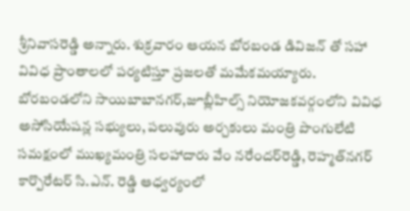శ్రీ‌నివాస‌రెడ్డి అన్నారు. శుక్ర‌వారం ఆయ‌న బోర‌బండ డివిజ‌న్ తో స‌హా వివిధ ప్రాంతాల‌లో ప‌ర్య‌టిస్తూ ప్ర‌జ‌ల‌తో మ‌మేక‌మ‌య్యారు. బోర‌బండ‌లోని సాయిబాబాన‌గ‌ర్‌,జూబ్లీహిల్స్ నియోజ‌క‌వ‌ర్గంలోని వివిధ అసోసియేష‌న్ల స‌భ్యులు, ప‌లువురు అర్చ‌కులు మంత్రి పొంగులేటి స‌మ‌క్షంలో ముఖ్య‌మంత్రి స‌ల‌హాదారు వేం న‌రేంద‌ర్‌రెడ్డి, రెహ్మ‌త్‌న‌గ‌ర్ కార్పొరేట‌ర్ సి.ఎన్‌. రెడ్డి ఆధ్వ‌ర్యంలో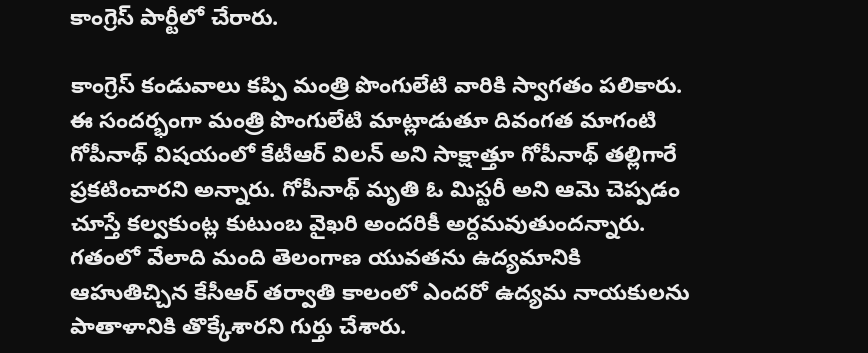కాంగ్రెస్ పార్టీలో చేరారు.

కాంగ్రెస్ కండువాలు క‌ప్పి మంత్రి పొంగులేటి వారికి స్వాగ‌తం ప‌లికారు. ఈ సంద‌ర్భంగా మంత్రి పొంగులేటి మాట్లాడుతూ దివంగ‌త మాగంటి గోపీనాథ్‌ విష‌యంలో కేటీఆర్ విల‌న్ అని సాక్షాత్తూ గోపీనాథ్‌ త‌ల్లిగారే ప్ర‌క‌టించార‌ని అన్నారు. గోపీనాథ్‌ మృతి ఓ మిస్ట‌రీ అని ఆమె చెప్ప‌డం చూస్తే క‌ల్వ‌కుంట్ల కుటుంబ వైఖ‌రి అంద‌రికీ అర్ద‌మ‌వుతుంద‌న్నారు. గతంలో వేలాది మంది తెలంగాణ యువ‌త‌ను ఉద్య‌మానికి ఆహుతిచ్చిన కేసీఆర్ త‌ర్వాతి కాలంలో ఎంద‌రో ఉద్య‌మ నాయ‌కుల‌ను పాతాళానికి తొక్కేశార‌ని గుర్తు చేశారు.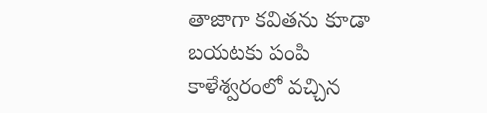తాజాగా క‌విత‌ను కూడా బ‌య‌ట‌కు పంపి కాళేశ్వ‌రంలో వ‌చ్చిన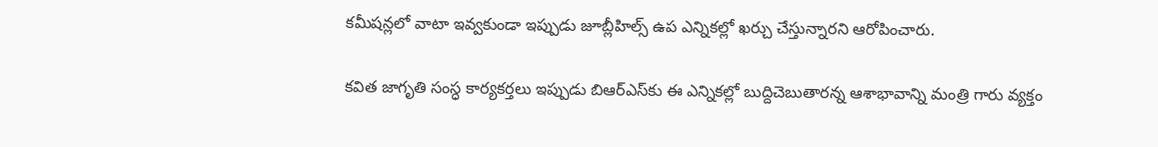క‌మీష‌న్లలో వాటా ఇవ్వ‌కుండా ఇప్పుడు జూబ్లీహిల్స్ ఉప ఎన్నిక‌ల్లో ఖ‌ర్చు చేస్తున్నార‌ని ఆరోపించారు.

క‌విత జాగృతి సంస్ధ కార్య‌క‌ర్త‌లు ఇప్పుడు బిఆర్ఎస్‌కు ఈ ఎన్నిక‌ల్లో బుద్దిచెబుతార‌న్న ఆశాభావాన్ని మంత్రి గారు వ్య‌క్తం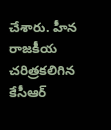చేశారు. హీన రాజ‌కీయ చ‌రిత్ర‌క‌లిగిన కేసీఆర్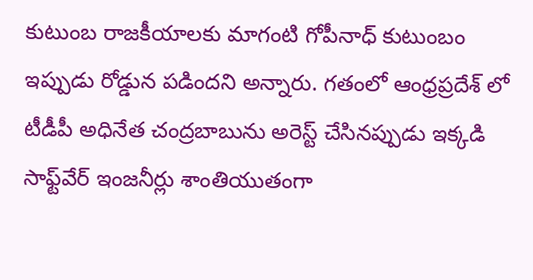కుటుంబ రాజ‌కీయాల‌కు మాగంటి గోపీనాధ్ కుటుంబం ఇప్పుడు రోడ్డున ప‌డింద‌ని అన్నారు. గ‌తంలో ఆంధ్ర‌ప్రదేశ్ లో టీడీపీ అధినేత‌ చంద్ర‌బాబును అరెస్ట్ చేసిన‌ప్పుడు ఇక్క‌డి సాఫ్ట్‌వేర్ ఇంజ‌నీర్లు శాంతియుతంగా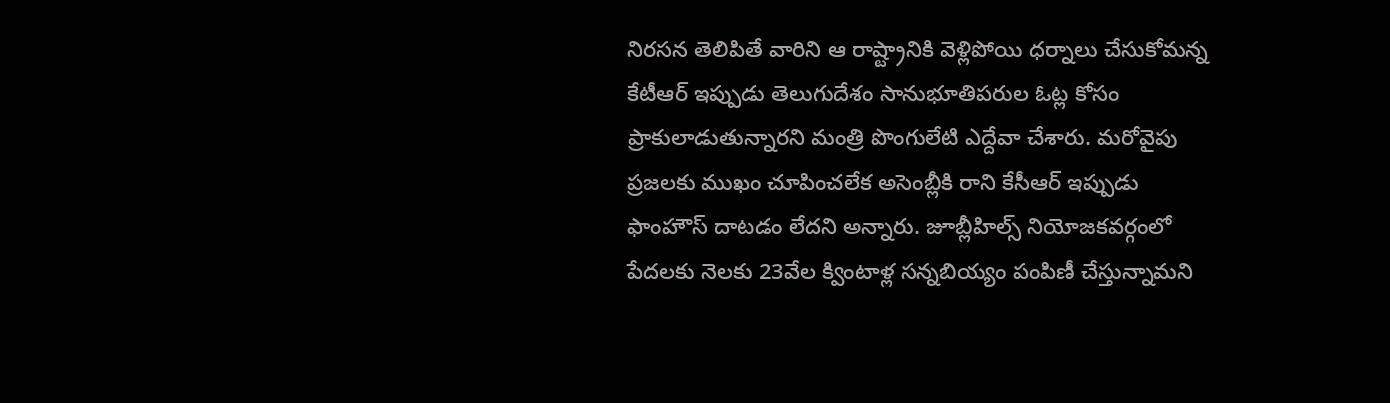నిర‌స‌న తెలిపితే వారిని ఆ రాష్ట్రానికి వెళ్లిపోయి ధ‌ర్నాలు చేసుకోమ‌న్న కేటీఆర్ ఇప్పుడు తెలుగుదేశం సానుభూతిప‌రుల ఓట్ల కోసం ప్రాకులాడుతున్నార‌ని మంత్రి పొంగులేటి ఎద్దేవా చేశారు. మ‌రోవైపు ప్ర‌జ‌ల‌కు ముఖం చూపించ‌లేక అసెంబ్లీకి రాని కేసీఆర్ ఇప్పుడు ఫాంహౌస్ దాట‌డం లేద‌ని అన్నారు. జూబ్లీహిల్స్ నియోజ‌క‌వ‌ర్గంలో పేద‌ల‌కు నెల‌కు 23వేల క్వింటాళ్ల స‌న్న‌బియ్యం పంపిణీ చేస్తున్నామ‌ని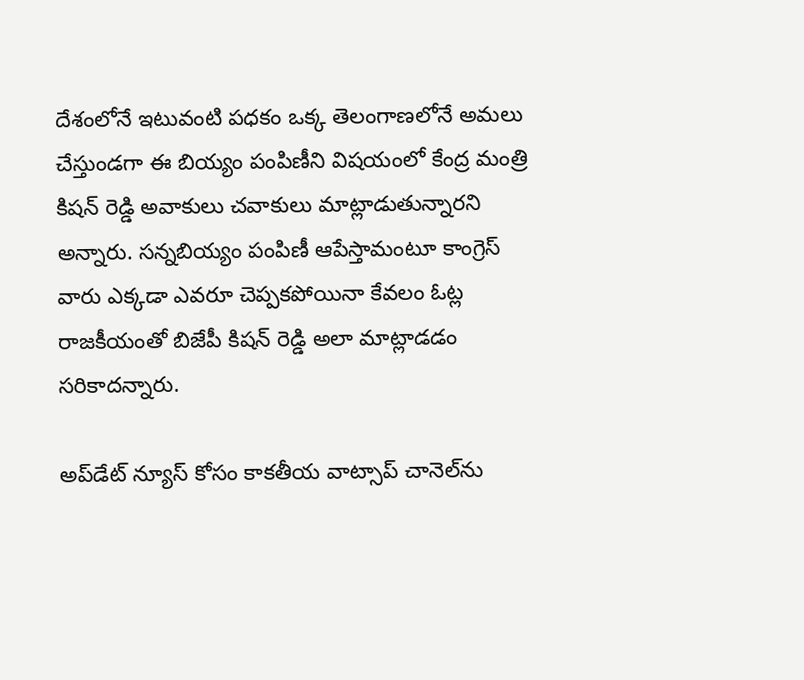దేశంలోనే ఇటువంటి ప‌ధ‌కం ఒక్క తెలంగాణ‌లోనే అమ‌లు చేస్తుండ‌గా ఈ బియ్యం పంపిణీని విష‌యంలో కేంద్ర మంత్రి కిష‌న్ రెడ్డి అవాకులు చ‌వాకులు మాట్లాడుతున్నార‌ని అన్నారు. స‌న్న‌బియ్యం పంపిణీ ఆపేస్తామంటూ కాంగ్రెస్ వారు ఎక్క‌డా ఎవ‌రూ చెప్ప‌క‌పోయినా కేవ‌లం ఓట్ల రాజ‌కీయంతో బిజేపీ కిష‌న్ రెడ్డి అలా మాట్లాడ‌డం స‌రికాద‌న్నారు.

అప్‌డేట్ న్యూస్ కోసం కాక‌తీయ వాట్సాప్ చానెల్‌ను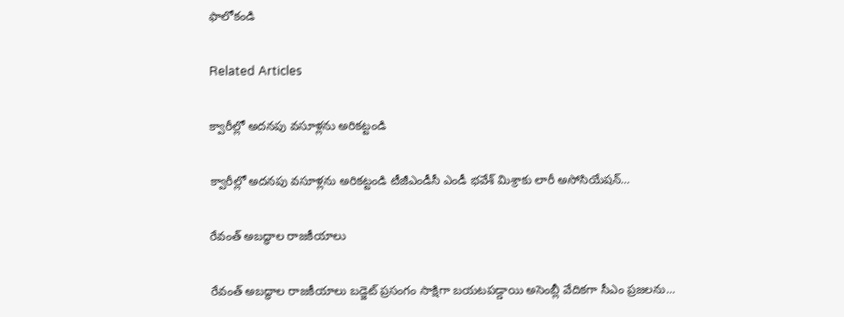ఫాలోకండి

Related Articles

క్వారీల్లో అద‌న‌పు వ‌సూళ్ల‌ను అరిక‌ట్టండి

క్వారీల్లో అద‌న‌పు వ‌సూళ్ల‌ను అరిక‌ట్టండి టీజీఎండీసీ ఎండీ భ‌వేశ్ మిశ్రాకు లారీ అసోసియేష‌న్...

రేవంత్ అబద్ధాల రాజకీయాలు

రేవంత్ అబద్ధాల రాజకీయాలు బ‌డ్జెట్ ప్ర‌సంగం సాక్షిగా బ‌య‌ట‌ప‌డ్డాయి అసెంబ్లీ వేదికగా సీఎం ప్రజలను...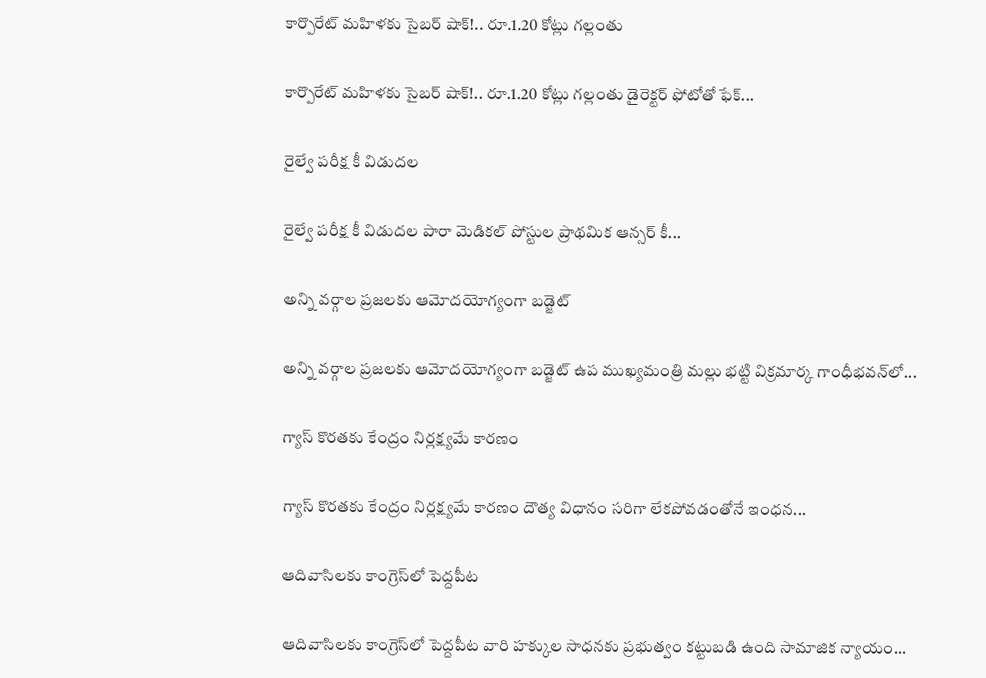కార్పొరేట్ మహిళకు సైబర్ షాక్!.. రూ.1.20 కోట్లు గల్లంతు

కార్పొరేట్ మహిళకు సైబర్ షాక్!.. రూ.1.20 కోట్లు గల్లంతు డైరెక్టర్ ఫోటోతో ఫేక్...

రైల్వే పరీక్ష కీ విడుదల

రైల్వే పరీక్ష కీ విడుదల పారా మెడికల్ పోస్టుల ప్రాథమిక ఆన్సర్ కీ...

అన్ని వర్గాల ప్రజలకు ఆమోదయోగ్యంగా బడ్జెట్

అన్ని వర్గాల ప్రజలకు ఆమోదయోగ్యంగా బడ్జెట్ ఉప ముఖ్యమంత్రి మల్లు భట్టి విక్రమార్క గాంధీభవన్‌లో...

గ్యాస్ కొరతకు కేంద్రం నిర్ల‌క్ష్య‌మే కార‌ణం

గ్యాస్ కొరతకు కేంద్రం నిర్ల‌క్ష్య‌మే కార‌ణం దౌత్య విధానం స‌రిగా లేక‌పోవ‌డంతోనే ఇంధన...

ఆదివాసిల‌కు కాంగ్రెస్‌లో పెద్ద‌పీట‌

ఆదివాసిల‌కు కాంగ్రెస్‌లో పెద్ద‌పీట‌ వారి హక్కుల సాధ‌న‌కు ప్ర‌భుత్వం క‌ట్టుబ‌డి ఉంది సామాజిక న్యాయం...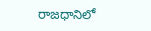రాజధానిలో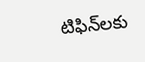టిఫిన్‌లకు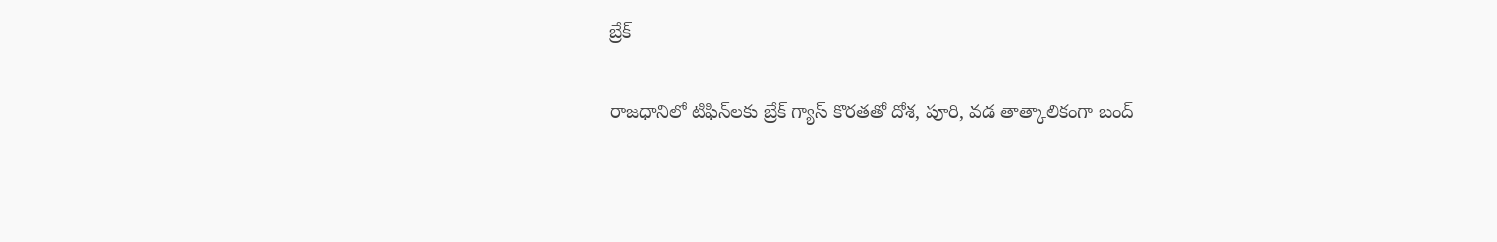బ్రేక్

రాజధానిలో టిఫిన్‌లకు బ్రేక్ గ్యాస్ కొరతతో దోశ, పూరి, వడ తాత్కాలికంగా బంద్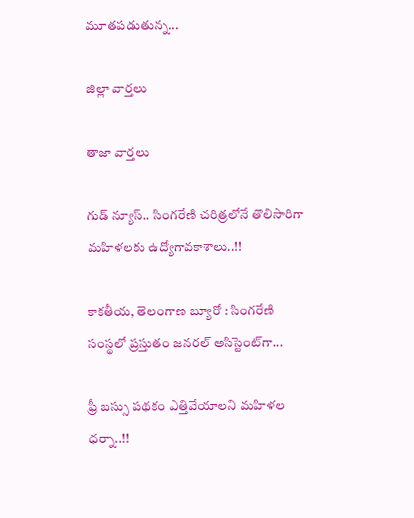మూతపడుతున్న...

జిల్లా వార్త‌లు

తాజా వార్త‌లు

గుడ్ న్యూస్.. సింగరేణి చరిత్రలోనే తొలిసారిగా మ‌హిళ‌ల‌కు ఉద్యోగావ‌కాశాలు..!!

కాక‌తీయ‌, తెలంగాణ బ్యూరో : సింగరేణి సంస్థలో ప్రస్తుతం జనరల్ అసిస్టెంట్‌గా...

ఫ్రీ బస్సు పథకం ఎత్తివేయాలని మహిళల ధర్నా..!!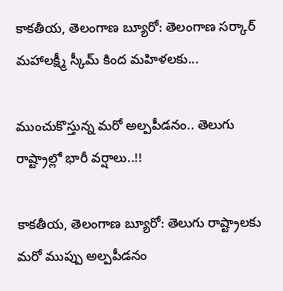కాకతీయ, తెలంగాణ బ్యూరో: తెలంగాణ సర్కార్ మహాలక్ష్మీ స్కీమ్ కింద మహిళలకు...

ముంచుకొస్తున్న మరో అల్పపీడనం.. తెలుగు రాష్ట్రాల్లో భారీ వర్షాలు..!!

కాకతీయ, తెలంగాణ బ్యూరో: తెలుగు రాష్ట్రాలకు మరో ముప్పు అల్పపీడనం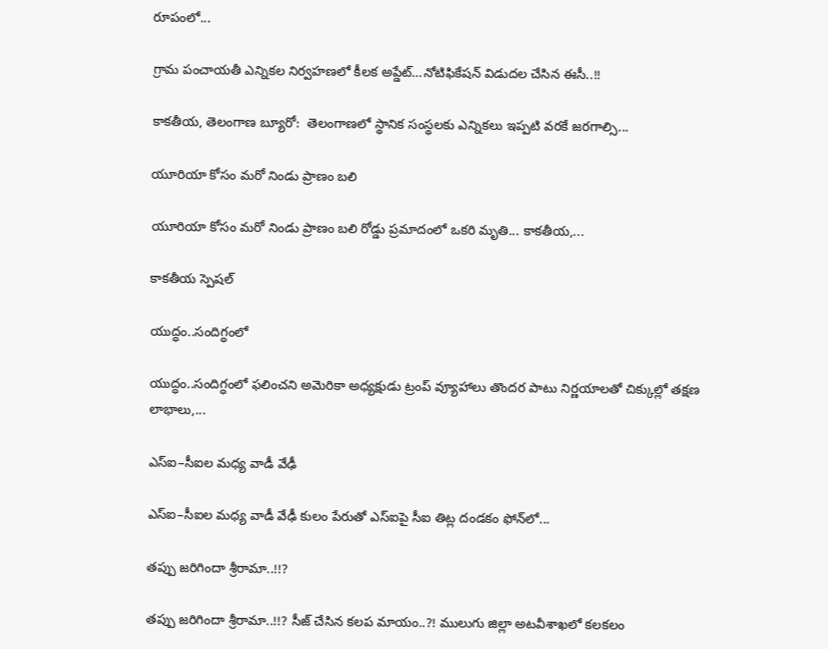రూపంలో...

గ్రామ పంచాయ‌తీ ఎన్నిక‌ల నిర్వ‌హ‌ణ‌లో కీల‌క అప్డేట్‌…నోటిఫికేషన్ విడుదల చేసిన ఈసీ..!!

కాకతీయ, తెలంగాణ బ్యూరో:  తెలంగాణలో స్థానిక సంస్థలకు ఎన్నికలు ఇప్పటి వరకే జరగాల్సి...

యూరియా కోసం మరో నిండు ప్రాణం బలి

యూరియా కోసం మరో నిండు ప్రాణం బలి రోడ్డు ప్రమాదంలో ఒకరి మృతి... కాకతీయ,...

కాక‌తీయ స్పెష‌ల్‌

యుద్ధం..సందిగ్ధంలో

యుద్ధం..సందిగ్ధంలో ఫ‌లించని అమెరికా అధ్య‌క్షుడు ట్రంప్ వ్యూహాలు తొంద‌ర పాటు నిర్ణ‌యాల‌తో చిక్కుల్లో తక్షణ లాభాలు,...

ఎస్ఐ–సీఐల మ‌ధ్య వాడీ వేఢీ

ఎస్ఐ–సీఐల మ‌ధ్య వాడీ వేఢీ కులం పేరుతో ఎస్ఐపై సీఐ తిట్ల దండ‌కం ఫోన్‌లో...

త‌ప్పు జ‌రిగిందా శ్రీరామా..!!?

త‌ప్పు జ‌రిగిందా శ్రీరామా..!!? సీజ్ చేసిన క‌ల‌ప‌ మాయం..?! ములుగు జిల్లా అట‌వీశాఖ‌లో క‌ల‌క‌లం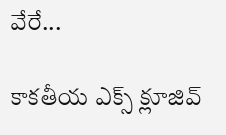వేరే...

కాక‌తీయ ఎక్స్ క్లూజివ్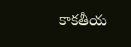కాక‌తీయ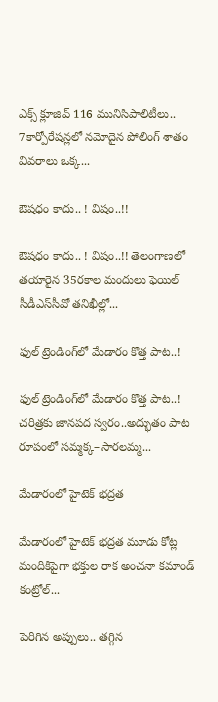ఎక్స్ క్లూజివ్ 116 మునిసిపాలిటీలు.. 7కార్పోరేష‌న్ల‌లో న‌మోదైన పోలింగ్ శాతం వివ‌రాలు ఒక్క...

ఔష‌ధం కాదు.. ! విషం..!!

ఔష‌ధం కాదు.. ! విషం..!! తెలంగాణలో తయారైన 35ర‌కాల మందులు ఫెయిల్‌ సీడీఎస్‌సీవో తనిఖీల్లో...

ఫుల్ ట్రెండింగ్‌లో మేడారం కొత్త పాట..!

ఫుల్ ట్రెండింగ్‌లో మేడారం కొత్త పాట..! చరిత్రకు జానపద స్వరం..అద్భుతం పాట రూపంలో సమ్మక్క–సారలమ్మ...

మేడారంలో హైటెక్ భద్రత

మేడారంలో హైటెక్ భద్రత మూడు కోట్ల మందికిపైగా భక్తుల రాక అంచనా కమాండ్ కంట్రోల్...

పెరిగిన అప్పులు.. తగ్గిన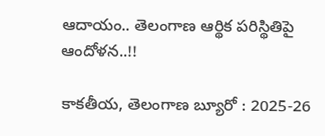ఆదాయం.. తెలంగాణ ఆర్థిక పరిస్థితిపై ఆందోళన..!!

కాకతీయ, తెలంగాణ బ్యూరో : 2025-26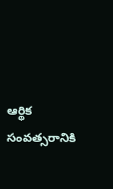ఆర్థిక సంవత్సరానికి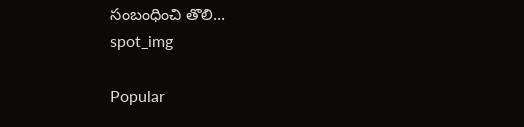సంబంధించి తొలి...
spot_img

Popular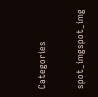Categories

spot_imgspot_img